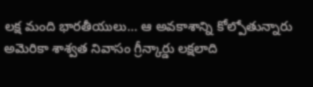లక్ష మంది భారతీయులు… ఆ అవకాశాన్ని కోల్పోతున్నారు
అమెరికా శాశ్వత నివాసం గ్రీన్కార్డు లక్షలాది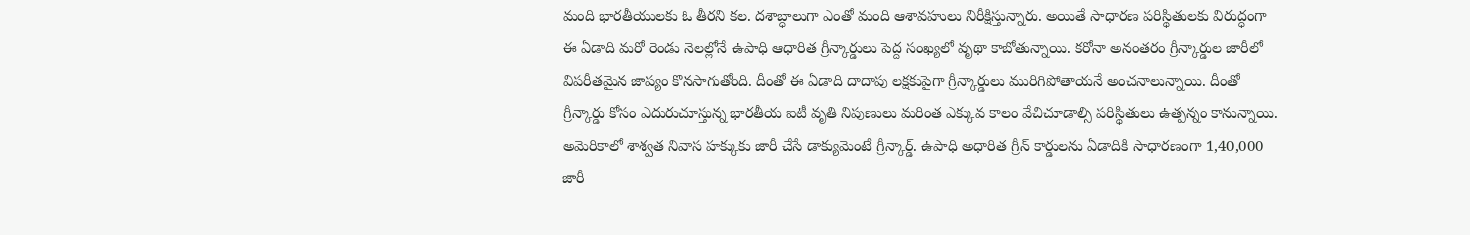మంది భారతీయులకు ఓ తీరని కల. దశాబ్ధాలుగా ఎంతో మంది ఆశావహులు నిరీక్షిస్తున్నారు. అయితే సాధారణ పరిస్థితులకు విరుద్ధంగా ఈ ఏడాది మరో రెండు నెలల్లోనే ఉపాధి ఆధారిత గ్రీన్కార్డులు పెద్ద సంఖ్యలో వృథా కాబోతున్నాయి. కరోనా అనంతరం గ్రీన్కార్డుల జారీలో విపరీతమైన జాప్యం కొనసాగుతోంది. దీంతో ఈ ఏడాది దాదాపు లక్షకుపైగా గ్రీన్కార్డులు మురిగిపోతాయనే అంచనాలున్నాయి. దీంతో గ్రీన్కార్డు కోసం ఎదురుచూస్తున్న భారతీయ ఐటీ వృతి నిపుణులు మరింత ఎక్కువ కాలం వేచిచూడాల్సి పరిస్థితులు ఉత్పన్నం కానున్నాయి. అమెరికాలో శాశ్వత నివాస హక్కుకు జారీ చేసే డాక్యుమెంటే గ్రీన్కార్డ్. ఉపాధి అధారిత గ్రీన్ కార్డులను ఏడాదికి సాధారణంగా 1,40,000 జారీ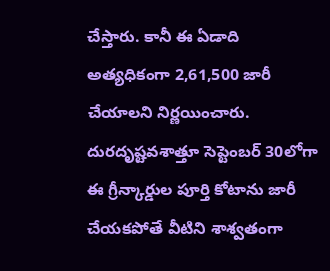చేస్తారు. కానీ ఈ ఏడాది అత్యధికంగా 2,61,500 జారీ చేయాలని నిర్ణయించారు. దురదృష్టవశాత్తూ సెప్టెంబర్ 30లోగా ఈ గ్రీన్కార్డుల పూర్తి కోటాను జారీ చేయకపోతే వీటిని శాశ్వతంగా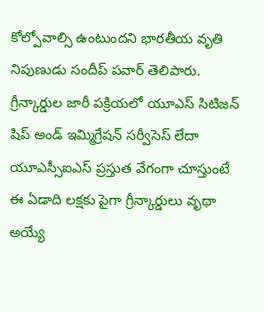కోల్పోవాల్సి ఉంటుందని భారతీయ వృతి నిపుణుడు సందీప్ పవార్ తెలిపారు.
గ్రీన్కార్డుల జారీ పక్రియలో యూఎస్ సిటిజన్ షిప్ అండ్ ఇమ్మిగ్రేషన్ సర్వీసెస్ లేదా యూఎస్సీఐఎస్ ప్రస్తుత వేగంగా చూస్తుంటే ఈ ఏడాది లక్షకు పైగా గ్రీన్కార్డులు వృథా అయ్యే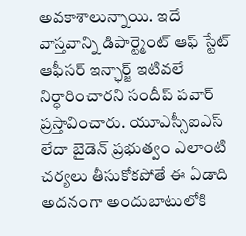అవకాశాలున్నాయి. ఇదే వాస్తవాన్ని డిపార్ట్మెంట్ ఆఫ్ స్టేట్ ఆఫీసర్ ఇన్ఛార్జ్ ఇటివలే నిర్ధారించారని సందీప్ పవార్ ప్రస్తావించారు. యూఎస్సీఐఎస్ లేదా బైడెన్ ప్రభుత్వం ఎలాంటి చర్యలు తీసుకోకపోతే ఈ ఏడాది అదనంగా అందుబాటులోకి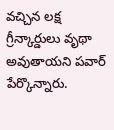వచ్చిన లక్ష గ్రీన్కార్డులు వృథా అవుతాయని పవార్ పేర్కొన్నారు.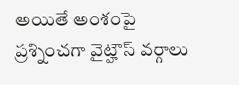అయితే అంశంపై ప్రశ్నించగా వైట్హౌస్ వర్గాలు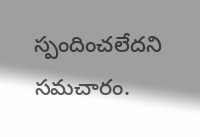స్పందించలేదని సమచారం.